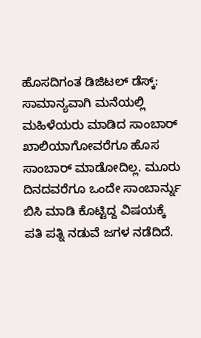ಹೊಸದಿಗಂತ ಡಿಜಿಟಲ್ ಡೆಸ್ಕ್:
ಸಾಮಾನ್ಯವಾಗಿ ಮನೆಯಲ್ಲಿ ಮಹಿಳೆಯರು ಮಾಡಿದ ಸಾಂಬಾರ್ ಖಾಲಿಯಾಗೋವರೆಗೂ ಹೊಸ ಸಾಂಬಾರ್ ಮಾಡೋದಿಲ್ಲ. ಮೂರು ದಿನದವರೆಗೂ ಒಂದೇ ಸಾಂಬಾರ್ನ್ನು ಬಿಸಿ ಮಾಡಿ ಕೊಟ್ಟಿದ್ದ ವಿಷಯಕ್ಕೆ ಪತಿ ಪತ್ನಿ ನಡುವೆ ಜಗಳ ನಡೆದಿದೆ.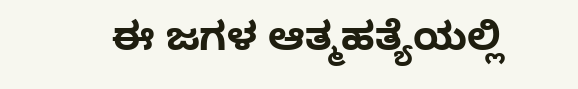ಈ ಜಗಳ ಆತ್ಮಹತ್ಯೆಯಲ್ಲಿ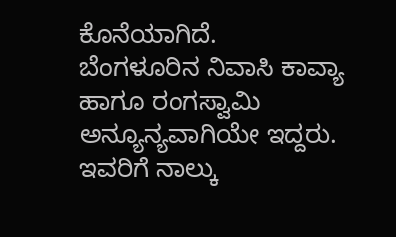ಕೊನೆಯಾಗಿದೆ.
ಬೆಂಗಳೂರಿನ ನಿವಾಸಿ ಕಾವ್ಯಾ ಹಾಗೂ ರಂಗಸ್ವಾಮಿ ಅನ್ಯೂನ್ಯವಾಗಿಯೇ ಇದ್ದರು. ಇವರಿಗೆ ನಾಲ್ಕು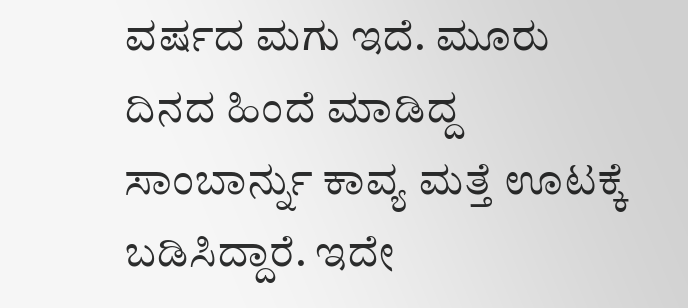ವರ್ಷದ ಮಗು ಇದೆ. ಮೂರು ದಿನದ ಹಿಂದೆ ಮಾಡಿದ್ದ ಸಾಂಬಾರ್ನ್ನು ಕಾವ್ಯ ಮತ್ತೆ ಊಟಕ್ಕೆ ಬಡಿಸಿದ್ದಾರೆ. ಇದೇ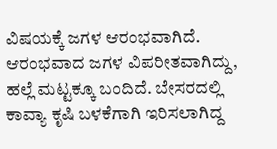ವಿಷಯಕ್ಕೆ ಜಗಳ ಆರಂಭವಾಗಿದೆ.
ಆರಂಭವಾದ ಜಗಳ ವಿಪರೀತವಾಗಿದ್ದು, ಹಲ್ಲೆ ಮಟ್ಟಕ್ಕೂ ಬಂದಿದೆ. ಬೇಸರದಲ್ಲಿ ಕಾವ್ಯಾ ಕೃಷಿ ಬಳಕೆಗಾಗಿ ಇರಿಸಲಾಗಿದ್ದ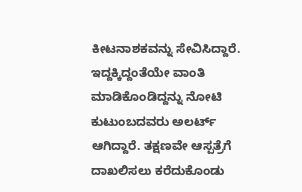ಕೀಟನಾಶಕವನ್ನು ಸೇವಿಸಿದ್ದಾರೆ. ಇದ್ದಕ್ಕಿದ್ದಂತೆಯೇ ವಾಂತಿ ಮಾಡಿಕೊಂಡಿದ್ದನ್ನು ನೋಟಿ ಕುಟುಂಬದವರು ಅಲರ್ಟ್ ಆಗಿದ್ದಾರೆ. ತಕ್ಷಣವೇ ಆಸ್ಪತ್ರೆಗೆ ದಾಖಲಿಸಲು ಕರೆದುಕೊಂಡು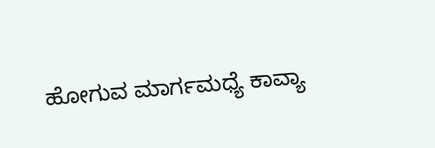ಹೋಗುವ ಮಾರ್ಗಮಧ್ಯೆ ಕಾವ್ಯಾ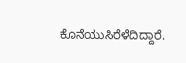ಕೊನೆಯುಸಿರೆಳೆದಿದ್ದಾರೆ.